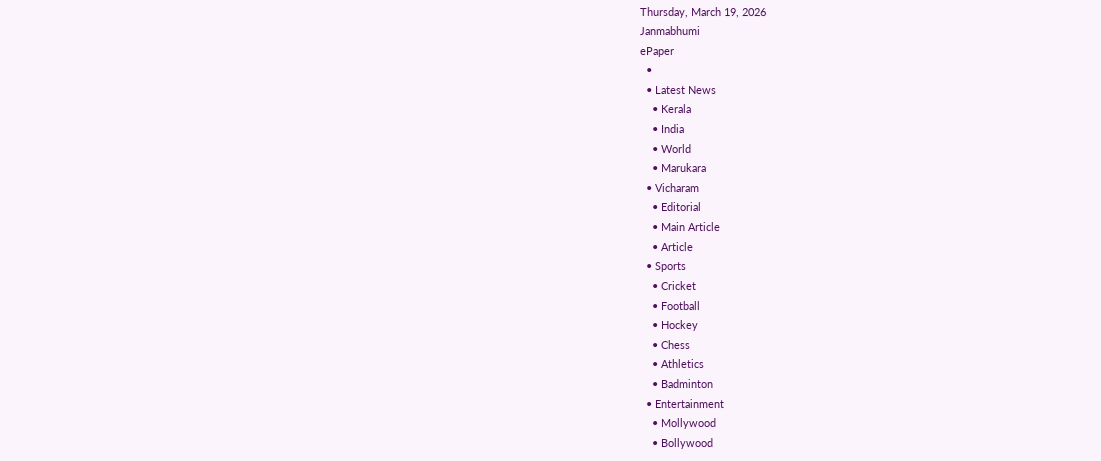Thursday, March 19, 2026
Janmabhumi
ePaper
  •
  • Latest News
    • Kerala
    • India
    • World
    • Marukara
  • Vicharam
    • Editorial
    • Main Article
    • Article
  • Sports
    • Cricket
    • Football
    • Hockey
    • Chess
    • Athletics
    • Badminton
  • Entertainment
    • Mollywood
    • Bollywood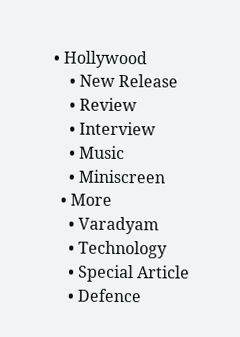• Hollywood
    • New Release
    • Review
    • Interview
    • Music
    • Miniscreen
  • More
    • Varadyam
    • Technology
    • Special Article
    • Defence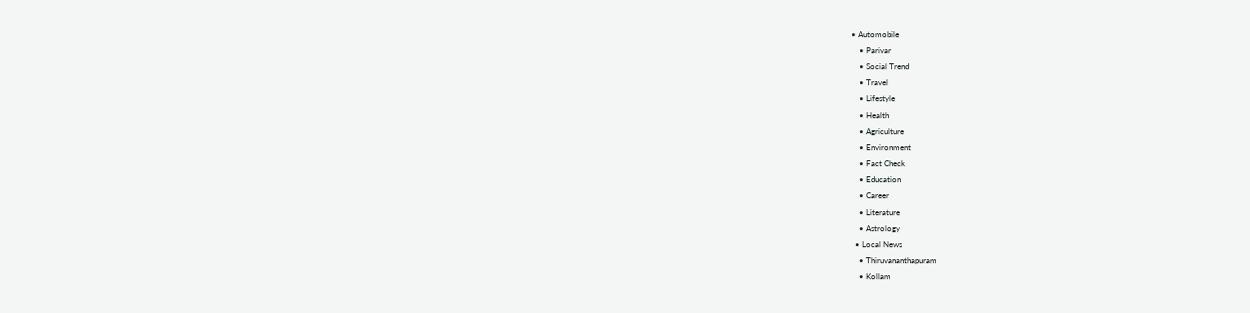• Automobile
    • Parivar
    • Social Trend
    • Travel
    • Lifestyle
    • Health
    • Agriculture
    • Environment
    • Fact Check
    • Education
    • Career
    • Literature
    • Astrology
  • Local News
    • Thiruvananthapuram
    • Kollam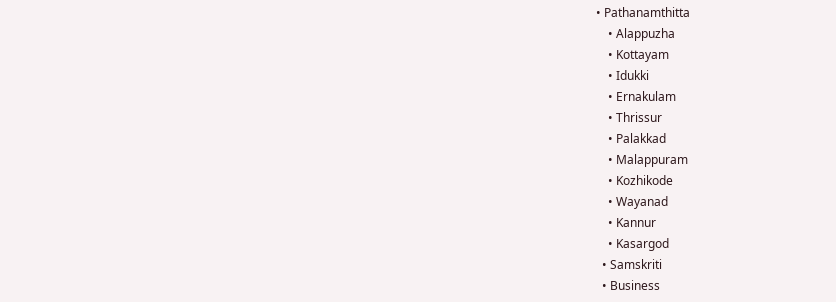• Pathanamthitta
    • Alappuzha
    • Kottayam
    • Idukki
    • Ernakulam
    • Thrissur
    • Palakkad
    • Malappuram
    • Kozhikode
    • Wayanad
    • Kannur
    • Kasargod
  • Samskriti
  • Business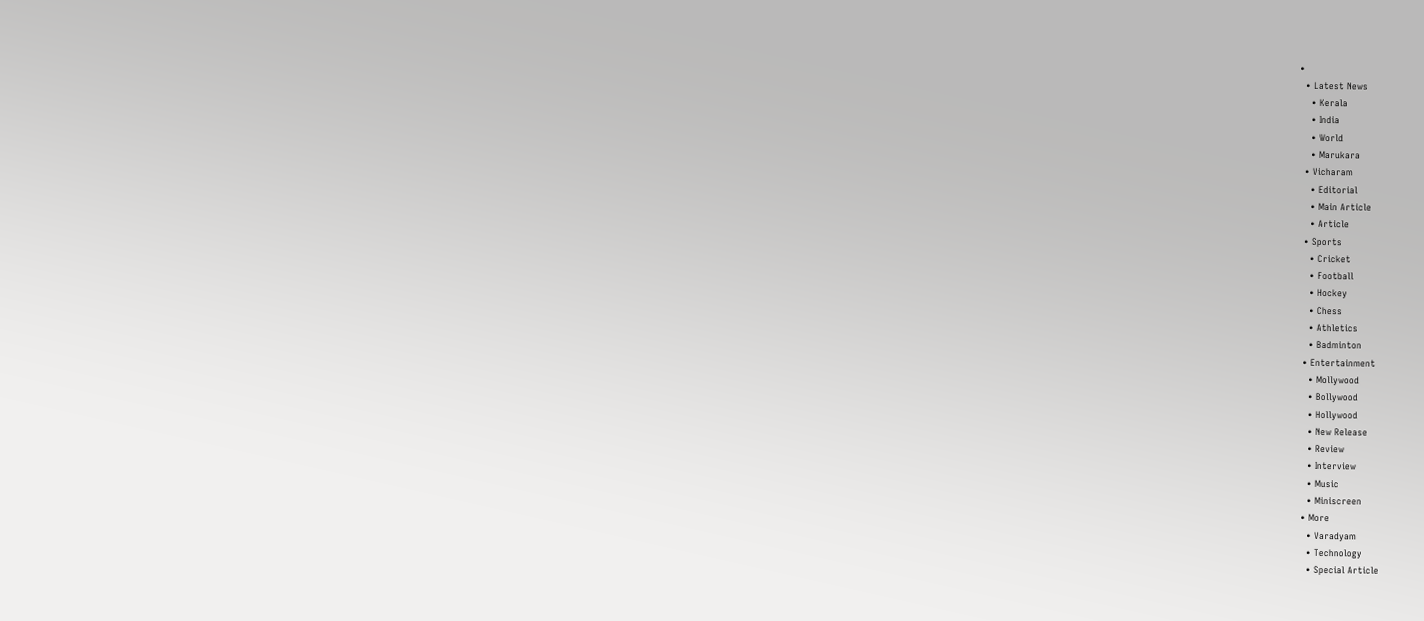•
  • Latest News
    • Kerala
    • India
    • World
    • Marukara
  • Vicharam
    • Editorial
    • Main Article
    • Article
  • Sports
    • Cricket
    • Football
    • Hockey
    • Chess
    • Athletics
    • Badminton
  • Entertainment
    • Mollywood
    • Bollywood
    • Hollywood
    • New Release
    • Review
    • Interview
    • Music
    • Miniscreen
  • More
    • Varadyam
    • Technology
    • Special Article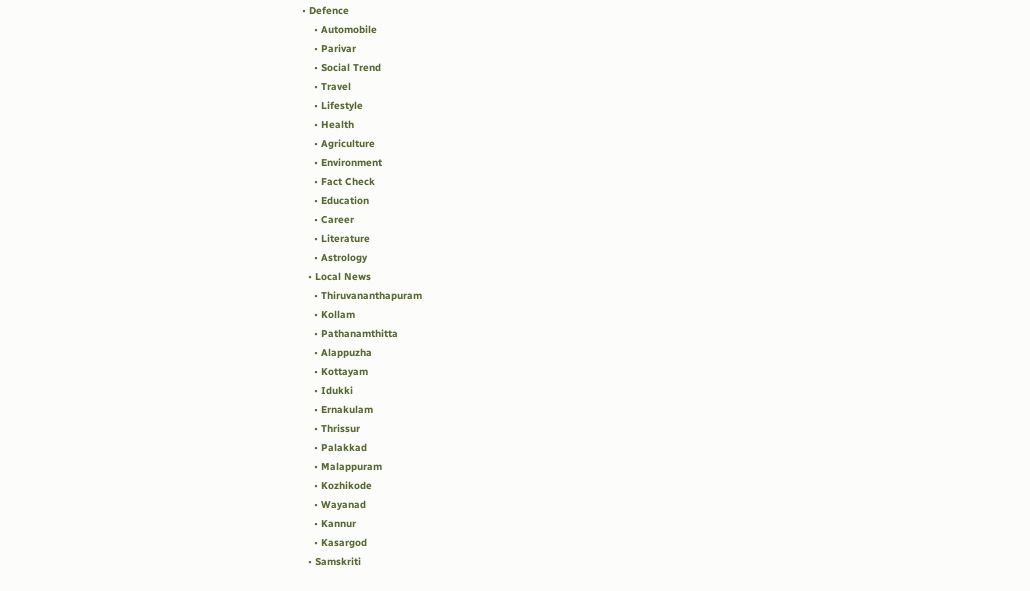• Defence
    • Automobile
    • Parivar
    • Social Trend
    • Travel
    • Lifestyle
    • Health
    • Agriculture
    • Environment
    • Fact Check
    • Education
    • Career
    • Literature
    • Astrology
  • Local News
    • Thiruvananthapuram
    • Kollam
    • Pathanamthitta
    • Alappuzha
    • Kottayam
    • Idukki
    • Ernakulam
    • Thrissur
    • Palakkad
    • Malappuram
    • Kozhikode
    • Wayanad
    • Kannur
    • Kasargod
  • Samskriti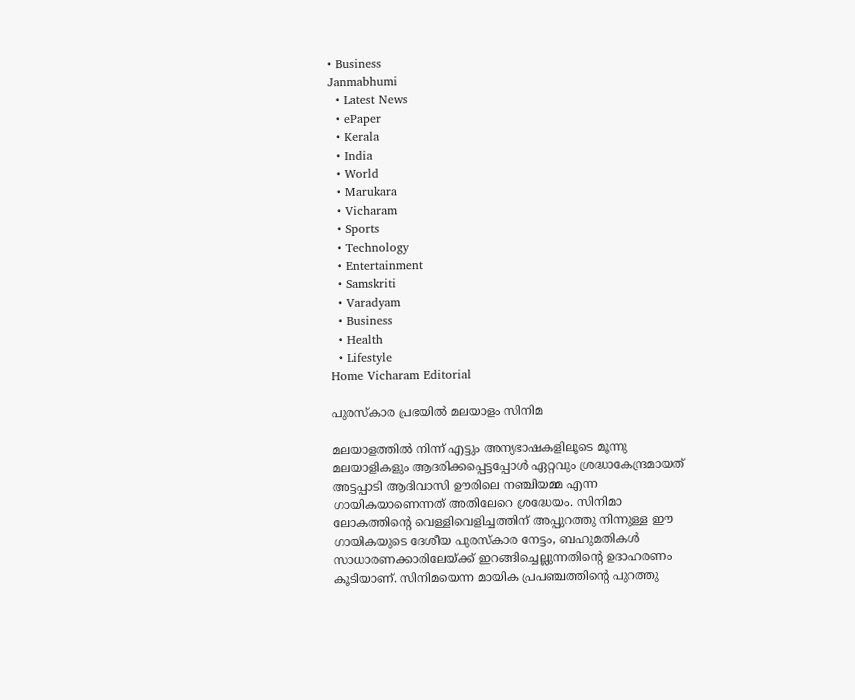• Business
Janmabhumi
  • Latest News
  • ePaper
  • Kerala
  • India
  • World
  • Marukara
  • Vicharam
  • Sports
  • Technology
  • Entertainment
  • Samskriti
  • Varadyam
  • Business
  • Health
  • Lifestyle
Home Vicharam Editorial

പുരസ്‌കാര പ്രഭയില്‍ മലയാളം സിനിമ

മലയാളത്തില്‍ നിന്ന് എട്ടും അന്യഭാഷകളിലൂടെ മൂന്നു മലയാളികളും ആദരിക്കപ്പെട്ടപ്പോള്‍ ഏറ്റവും ശ്രദ്ധാകേന്ദ്രമായത് അട്ടപ്പാടി ആദിവാസി ഊരിലെ നഞ്ചിയമ്മ എന്ന ഗായികയാണെന്നത് അതിലേറെ ശ്രദ്ധേയം. സിനിമാ ലോകത്തിന്റെ വെള്ളിവെളിച്ചത്തിന് അപ്പുറത്തു നിന്നുള്ള ഈ ഗായികയുടെ ദേശീയ പുരസ്‌കാര നേട്ടം, ബഹുമതികള്‍ സാധാരണക്കാരിലേയ്‌ക്ക് ഇറങ്ങിച്ചെല്ലുന്നതിന്റെ ഉദാഹരണം കൂടിയാണ്. സിനിമയെന്ന മായിക പ്രപഞ്ചത്തിന്റെ പുറത്തു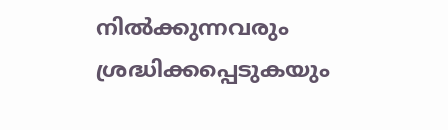നില്‍ക്കുന്നവരും ശ്രദ്ധിക്കപ്പെടുകയും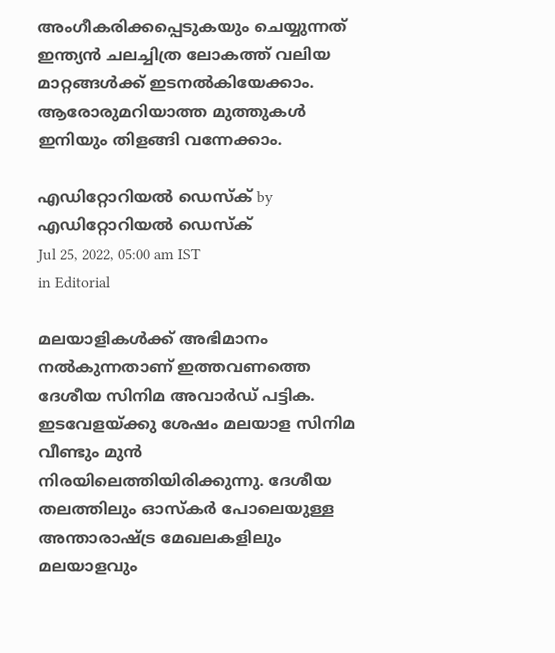അംഗീകരിക്കപ്പെടുകയും ചെയ്യുന്നത് ഇന്ത്യന്‍ ചലച്ചിത്ര ലോകത്ത് വലിയ മാറ്റങ്ങള്‍ക്ക് ഇടനല്‍കിയേക്കാം. ആരോരുമറിയാത്ത മുത്തുകള്‍ ഇനിയും തിളങ്ങി വന്നേക്കാം.

എഡിറ്റോറിയൽ ഡെസ്ക് by എഡിറ്റോറിയൽ ഡെസ്ക്
Jul 25, 2022, 05:00 am IST
in Editorial

മലയാളികള്‍ക്ക് അഭിമാനം നല്‍കുന്നതാണ് ഇത്തവണത്തെ  ദേശീയ സിനിമ അവാര്‍ഡ് പട്ടിക.  ഇടവേളയ്‌ക്കു ശേഷം മലയാള സിനിമ വീണ്ടും മുന്‍ നിരയിലെത്തിയിരിക്കുന്നു. ദേശീയ തലത്തിലും ഓസ്‌കര്‍ പോലെയുള്ള അന്താരാഷ്‌ട്ര മേഖലകളിലും മലയാളവും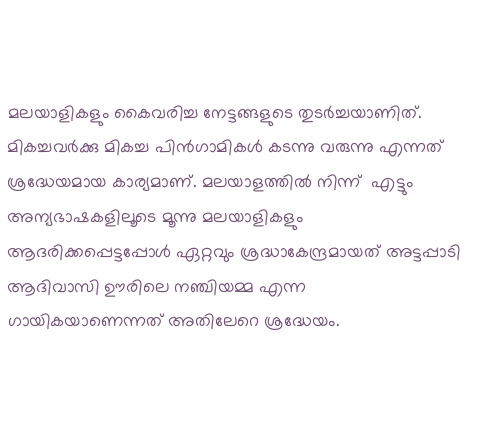മലയാളികളും കൈവരിച്ച നേട്ടങ്ങളുടെ തുടര്‍ച്ചയാണിത്. മികച്ചവര്‍ക്കു മികച്ച പിന്‍ഗാമികള്‍ കടന്നു വരുന്നു എന്നത് ശ്രദ്ധേയമായ കാര്യമാണ്. മലയാളത്തില്‍ നിന്ന്  എട്ടും അന്യഭാഷകളിലൂടെ മൂന്നു മലയാളികളും ആദരിക്കപ്പെട്ടപ്പോള്‍ ഏറ്റവും ശ്രദ്ധാകേന്ദ്രമായത് അട്ടപ്പാടി ആദിവാസി ഊരിലെ നഞ്ചിയമ്മ എന്ന ഗായികയാണെന്നത് അതിലേറെ ശ്രദ്ധേയം.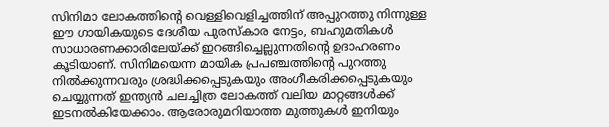സിനിമാ ലോകത്തിന്റെ വെള്ളിവെളിച്ചത്തിന് അപ്പുറത്തു നിന്നുള്ള ഈ ഗായികയുടെ ദേശീയ പുരസ്‌കാര നേട്ടം, ബഹുമതികള്‍ സാധാരണക്കാരിലേയ്‌ക്ക് ഇറങ്ങിച്ചെല്ലുന്നതിന്റെ ഉദാഹരണം കൂടിയാണ്. സിനിമയെന്ന മായിക പ്രപഞ്ചത്തിന്റെ പുറത്തു നില്‍ക്കുന്നവരും ശ്രദ്ധിക്കപ്പെടുകയും അംഗീകരിക്കപ്പെടുകയും ചെയ്യുന്നത് ഇന്ത്യന്‍ ചലച്ചിത്ര ലോകത്ത് വലിയ മാറ്റങ്ങള്‍ക്ക് ഇടനല്‍കിയേക്കാം. ആരോരുമറിയാത്ത മുത്തുകള്‍ ഇനിയും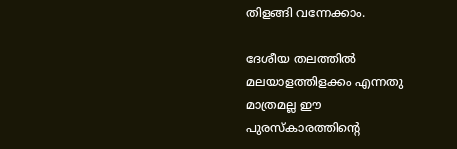തിളങ്ങി വന്നേക്കാം.

ദേശീയ തലത്തില്‍ മലയാളത്തിളക്കം എന്നതു മാത്രമല്ല ഈ പുരസ്‌കാരത്തിന്റെ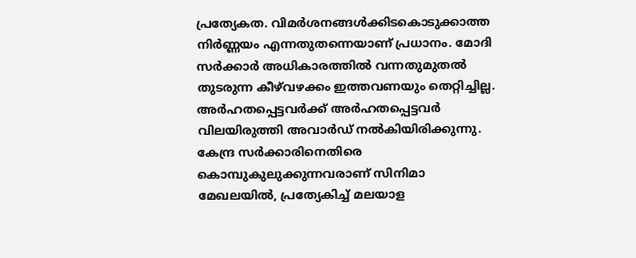പ്രത്യേകത. വിമര്‍ശനങ്ങള്‍ക്കിടകൊടുക്കാത്ത നിര്‍ണ്ണയം എന്നതുതന്നെയാണ് പ്രധാനം. മോദി സര്‍ക്കാര്‍ അധികാരത്തില്‍ വന്നതുമുതല്‍ തുടരുന്ന കീഴ്‌വഴക്കം ഇത്തവണയും തെറ്റിച്ചില്ല. അര്‍ഹതപ്പെട്ടവര്‍ക്ക് അര്‍ഹതപ്പെട്ടവര്‍ വിലയിരുത്തി അവാര്‍ഡ് നല്‍കിയിരിക്കുന്നു. കേന്ദ്ര സര്‍ക്കാരിനെതിരെ കൊമ്പുകുലുക്കുന്നവരാണ് സിനിമാ മേഖലയില്‍, പ്രത്യേകിച്ച് മലയാള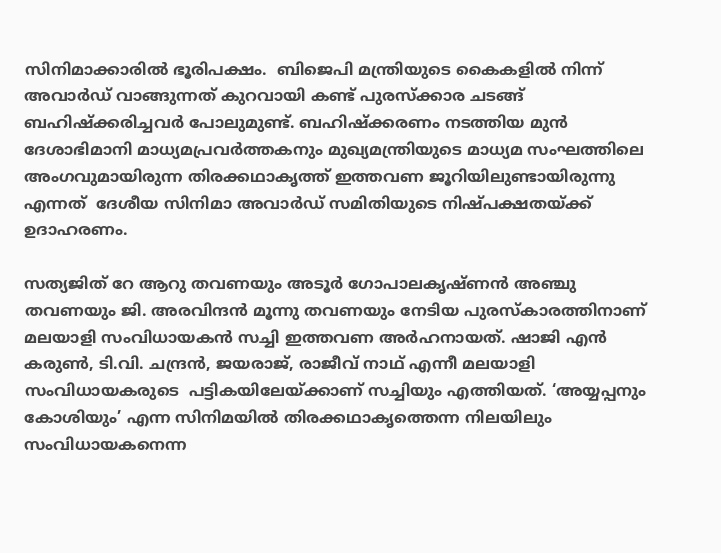സിനിമാക്കാരില്‍ ഭൂരിപക്ഷം.  ബിജെപി മന്ത്രിയുടെ കൈകളില്‍ നിന്ന് അവാര്‍ഡ് വാങ്ങുന്നത് കുറവായി കണ്ട് പുരസ്‌ക്കാര ചടങ്ങ് ബഹിഷ്‌ക്കരിച്ചവര്‍ പോലുമുണ്ട്. ബഹിഷ്‌ക്കരണം നടത്തിയ മുന്‍ ദേശാഭിമാനി മാധ്യമപ്രവര്‍ത്തകനും മുഖ്യമന്ത്രിയുടെ മാധ്യമ സംഘത്തിലെ അംഗവുമായിരുന്ന തിരക്കഥാകൃത്ത് ഇത്തവണ ജൂറിയിലുണ്ടായിരുന്നു എന്നത്  ദേശീയ സിനിമാ അവാര്‍ഡ് സമിതിയുടെ നിഷ്പക്ഷതയ്‌ക്ക് ഉദാഹരണം.

സത്യജിത് റേ ആറു തവണയും അടൂര്‍ ഗോപാലകൃഷ്ണന്‍ അഞ്ചു തവണയും ജി. അരവിന്ദന്‍ മൂന്നു തവണയും നേടിയ പുരസ്‌കാരത്തിനാണ് മലയാളി സംവിധായകന്‍ സച്ചി ഇത്തവണ അര്‍ഹനായത്. ഷാജി എന്‍ കരുണ്‍, ടി.വി. ചന്ദ്രന്‍, ജയരാജ്, രാജീവ് നാഥ് എന്നീ മലയാളി സംവിധായകരുടെ  പട്ടികയിലേയ്‌ക്കാണ് സച്ചിയും എത്തിയത്. ‘അയ്യപ്പനും കോശിയും’ എന്ന സിനിമയില്‍ തിരക്കഥാകൃത്തെന്ന നിലയിലും സംവിധായകനെന്ന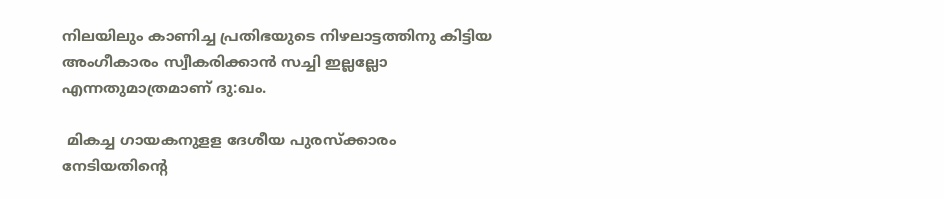നിലയിലും കാണിച്ച പ്രതിഭയുടെ നിഴലാട്ടത്തിനു കിട്ടിയ അംഗീകാരം സ്വീകരിക്കാന്‍ സച്ചി ഇല്ലല്ലോ എന്നതുമാത്രമാണ് ദു:ഖം.

 മികച്ച ഗായകനുളള ദേശീയ പുരസ്‌ക്കാരം നേടിയതിന്റെ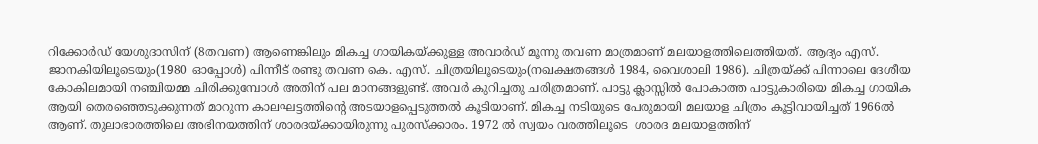റിക്കോര്‍ഡ് യേശുദാസിന് (8തവണ) ആണെങ്കിലും മികച്ച ഗായികയ്‌ക്കുള്ള അവാര്‍ഡ് മൂന്നു തവണ മാത്രമാണ് മലയാളത്തിലെത്തിയത്. ആദ്യം എസ്. ജാനകിയിലൂടെയും(1980 ഓപ്പോള്‍) പിന്നീട് രണ്ടു തവണ കെ. എസ്. ചിത്രയിലൂടെയും(നഖക്ഷതങ്ങള്‍ 1984, വൈശാലി 1986). ചിത്രയ്‌ക്ക് പിന്നാലെ ദേശീയ കോകിലമായി നഞ്ചിയമ്മ ചിരിക്കുമ്പോള്‍ അതിന് പല മാനങ്ങളുണ്ട്. അവര്‍ കുറിച്ചതു ചരിത്രമാണ്. പാട്ടു ക്ലാസ്സില്‍ പോകാത്ത പാട്ടുകാരിയെ മികച്ച ഗായിക ആയി തെരഞ്ഞെടുക്കുന്നത് മാറുന്ന കാലഘട്ടത്തിന്റെ അടയാളപ്പെടുത്തല്‍ കൂടിയാണ്. മികച്ച നടിയുടെ പേരുമായി മലയാള ചിത്രം കൂട്ടിവായിച്ചത് 1966ല്‍ ആണ്. തുലാഭാരത്തിലെ അഭിനയത്തിന് ശാരദയ്‌ക്കായിരുന്നു പുരസ്‌ക്കാരം. 1972 ല്‍ സ്വയം വരത്തിലൂടെ  ശാരദ മലയാളത്തിന്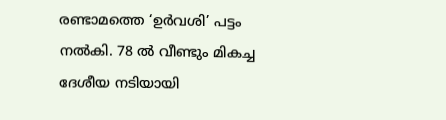രണ്ടാമത്തെ ‘ഉര്‍വശി’ പട്ടം നല്‍കി. 78 ല്‍ വീണ്ടും മികച്ച ദേശീയ നടിയായി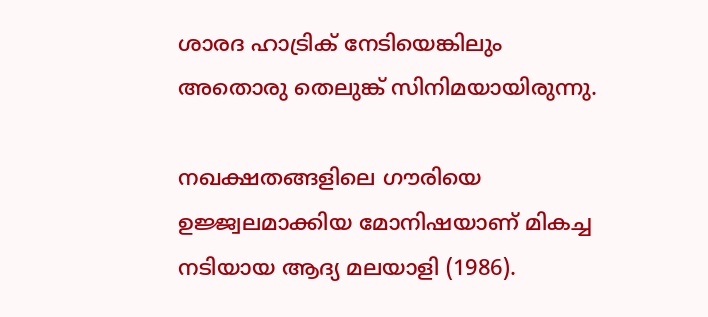ശാരദ ഹാട്രിക് നേടിയെങ്കിലും അതൊരു തെലുങ്ക് സിനിമയായിരുന്നു.

നഖക്ഷതങ്ങളിലെ ഗൗരിയെ ഉജ്ജ്വലമാക്കിയ മോനിഷയാണ് മികച്ച നടിയായ ആദ്യ മലയാളി (1986).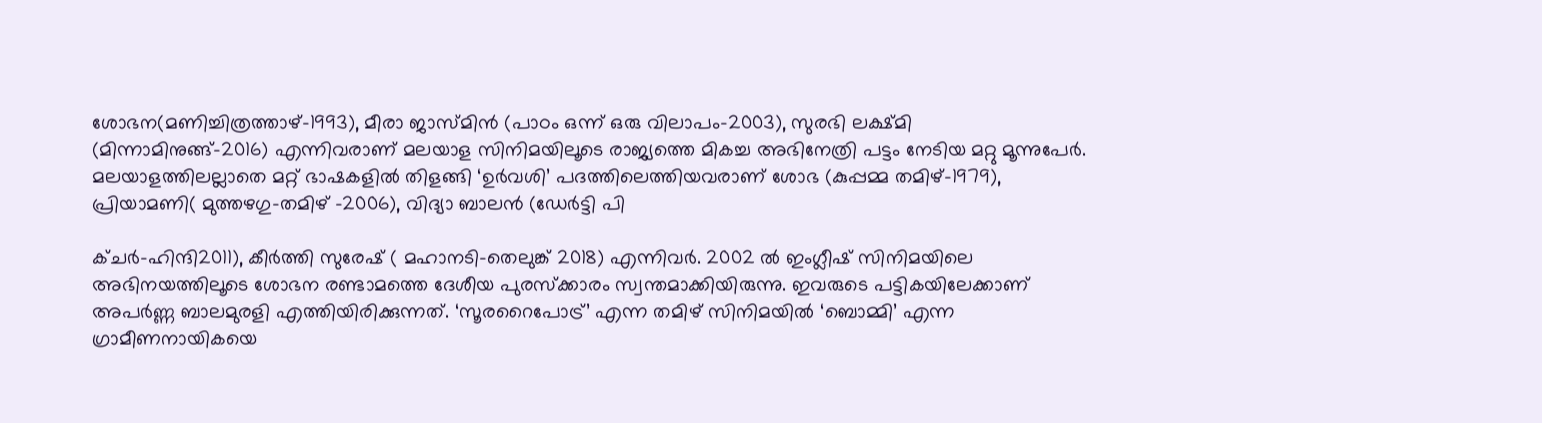ശോഭന(മണിച്ചിത്രത്താഴ്-1993), മീരാ ജാസ്മിന്‍ (പാഠം ഒന്ന് ഒരു വിലാപം-2003), സുരഭി ലക്ഷ്മി (മിന്നാമിനുങ്ങ്-2016) എന്നിവരാണ് മലയാള സിനിമയിലൂടെ രാജ്യത്തെ മികച്ച അഭിനേത്രി പട്ടം നേടിയ മറ്റു മൂന്നുപേര്‍. മലയാളത്തിലല്ലാതെ മറ്റ് ഭാഷകളില്‍ തിളങ്ങി ‘ഉര്‍വശി’ പദത്തിലെത്തിയവരാണ് ശോഭ (കുപ്പമ്മ തമിഴ്-1979), പ്രിയാമണി( മുത്തഴഗു-തമിഴ് -2006), വിദ്യാ ബാലന്‍ (ഡേര്‍ട്ടി പി

ക്ചര്‍-ഹിന്ദി2011), കീര്‍ത്തി സുരേഷ് ( മഹാനടി-തെലുങ്ക് 2018) എന്നിവര്‍. 2002 ല്‍ ഇംഗ്ലീഷ് സിനിമയിലെ അഭിനയത്തിലൂടെ ശോഭന രണ്ടാമത്തെ ദേശീയ പുരസ്‌ക്കാരം സ്വന്തമാക്കിയിരുന്നു. ഇവരുടെ പട്ടികയിലേക്കാണ് അപര്‍ണ്ണ ബാലമുരളി എത്തിയിരിക്കുന്നത്. ‘സൂരറൈപോട്ര്’ എന്ന തമിഴ് സിനിമയില്‍ ‘ബൊമ്മി’ എന്ന ഗ്രാമീണനായികയെ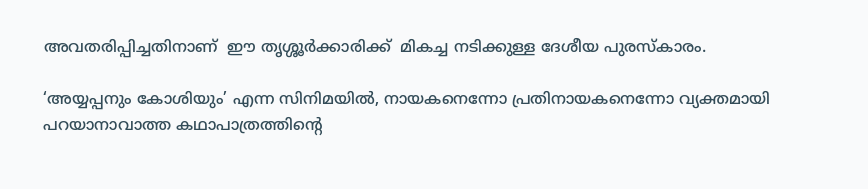അവതരിപ്പിച്ചതിനാണ്  ഈ തൃശ്ശൂര്‍ക്കാരിക്ക്  മികച്ച നടിക്കുള്ള ദേശീയ പുരസ്‌കാരം.

‘അയ്യപ്പനും കോശിയും’ എന്ന സിനിമയില്‍, നായകനെന്നോ പ്രതിനായകനെന്നോ വ്യക്തമായി പറയാനാവാത്ത കഥാപാത്രത്തിന്റെ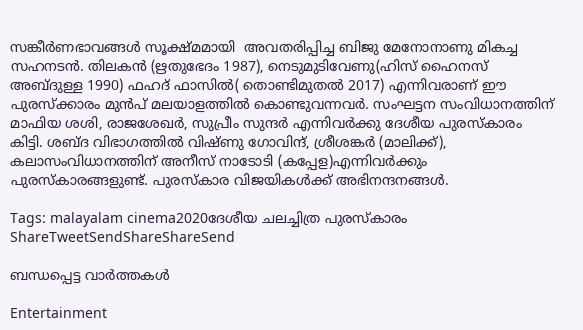സങ്കീര്‍ണഭാവങ്ങള്‍ സൂക്ഷ്മമായി  അവതരിപ്പിച്ച ബിജു മേനോനാണു മികച്ച സഹനടന്‍. തിലകന്‍ (ഋതുഭേദം 1987), നെടുമുടിവേണു(ഹിസ് ഹൈനസ് അബ്ദുള്ള 1990) ഫഹദ് ഫാസില്‍( തൊണ്ടിമുതല്‍ 2017) എന്നിവരാണ് ഈ പുരസ്‌ക്കാരം മുന്‍പ് മലയാളത്തില്‍ കൊണ്ടുവന്നവര്‍. സംഘട്ടന സംവിധാനത്തിന് മാഫിയ ശശി, രാജശേഖര്‍, സുപ്രീം സുന്ദര്‍ എന്നിവര്‍ക്കു ദേശീയ പുരസ്‌കാരം കിട്ടി. ശബ്ദ വിഭാഗത്തില്‍ വിഷ്ണു ഗോവിന്ദ്, ശ്രീശങ്കര്‍ (മാലിക്ക്), കലാസംവിധാനത്തിന് അനീസ് നാടോടി (കപ്പേള)എന്നിവര്‍ക്കും പുരസ്‌കാരങ്ങളുണ്ട്. പുരസ്‌കാര വിജയികള്‍ക്ക് അഭിനന്ദനങ്ങള്‍.

Tags: malayalam cinema2020ദേശീയ ചലച്ചിത്ര പുരസ്‌കാരം
ShareTweetSendShareShareSend

ബന്ധപ്പെട്ട വാര്‍ത്തകള്‍

Entertainment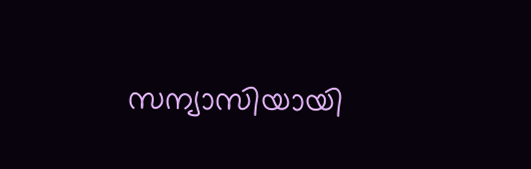സന്യാസിയായി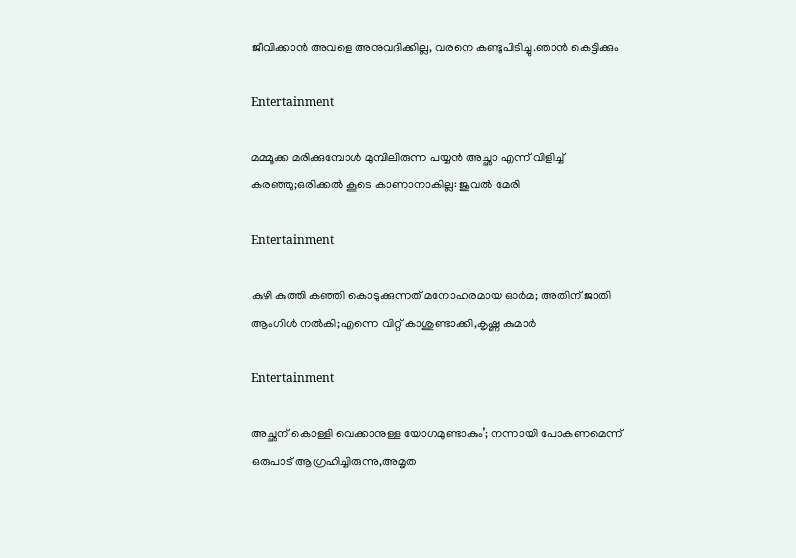ജീവിക്കാൻ അവളെ അനുവദിക്കില്ല, വരനെ കണ്ടുപിടിച്ചു.ഞാൻ കെട്ടിക്കും

Entertainment

മമ്മൂക്ക മരിക്കുമ്പോള്‍ മുമ്പിലിരുന്ന പയ്യന്‍ അച്ഛാ എന്ന് വിളിച്ച് കരഞ്ഞു;ഒരിക്കല്‍ കൂടെ കാണാനാകില്ല: ജുവല്‍ മേരി

Entertainment

കുഴി കുത്തി കഞ്ഞി കൊടുക്കുന്നത് മനോഹരമായ ഓര്‍മ; അതിന് ജാതി ആംഗിള്‍ നല്‍കി;എന്നെ വിറ്റ് കാശുണ്ടാക്കി,കൃഷ്ണ കുമാര്‍

Entertainment

അച്ഛന് കൊള്ളി വെക്കാനുള്ള യോഗമുണ്ടാകും’; നന്നായി പോകണമെന്ന് ഒരുപാട് ആഗ്രഹിച്ചിരുന്നു,അമൃത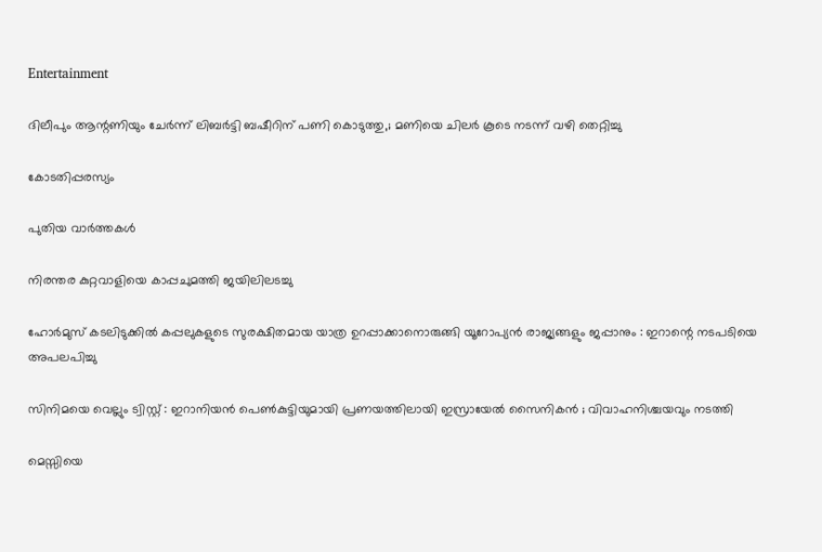Entertainment

ദിലീപും ആന്റണിയും ചേർന്ന് ലിബർട്ടി ബഷീറിന് പണി കൊടുത്തു,; മണിയെ ചിലർ കൂടെ നടന്ന് വഴി തെറ്റിച്ചു

കോടതിപ്പരസ്യം

പുതിയ വാര്‍ത്തകള്‍

നിരന്തര കുറ്റവാളിയെ കാപ്പചുമത്തി ജയിലിലടച്ചു

ഹോർമുസ് കടലിടുക്കിൽ കപ്പലുകളുടെ സുരക്ഷിതമായ യാത്ര ഉറപ്പാക്കാനൊരുങ്ങി യൂറോപ്യൻ രാജ്യങ്ങളും ജപ്പാനും : ഇറാന്റെ നടപടിയെ അപലപിച്ചു

സിനിമയെ വെല്ലും ട്വിസ്റ്റ് : ഇറാനിയൻ പെൺകുട്ടിയുമായി പ്രണയത്തിലായി ഇസ്രായേൽ സൈനികൻ ; വിവാഹനിശ്ചയവും നടത്തി

മെസ്സിയെ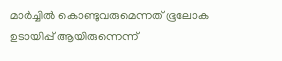മാര്‍ച്ചില്‍ കൊണ്ടുവരുമെന്നത് ഭൂലോക ഉടായിപ്പ് ആയിരുന്നെന്ന്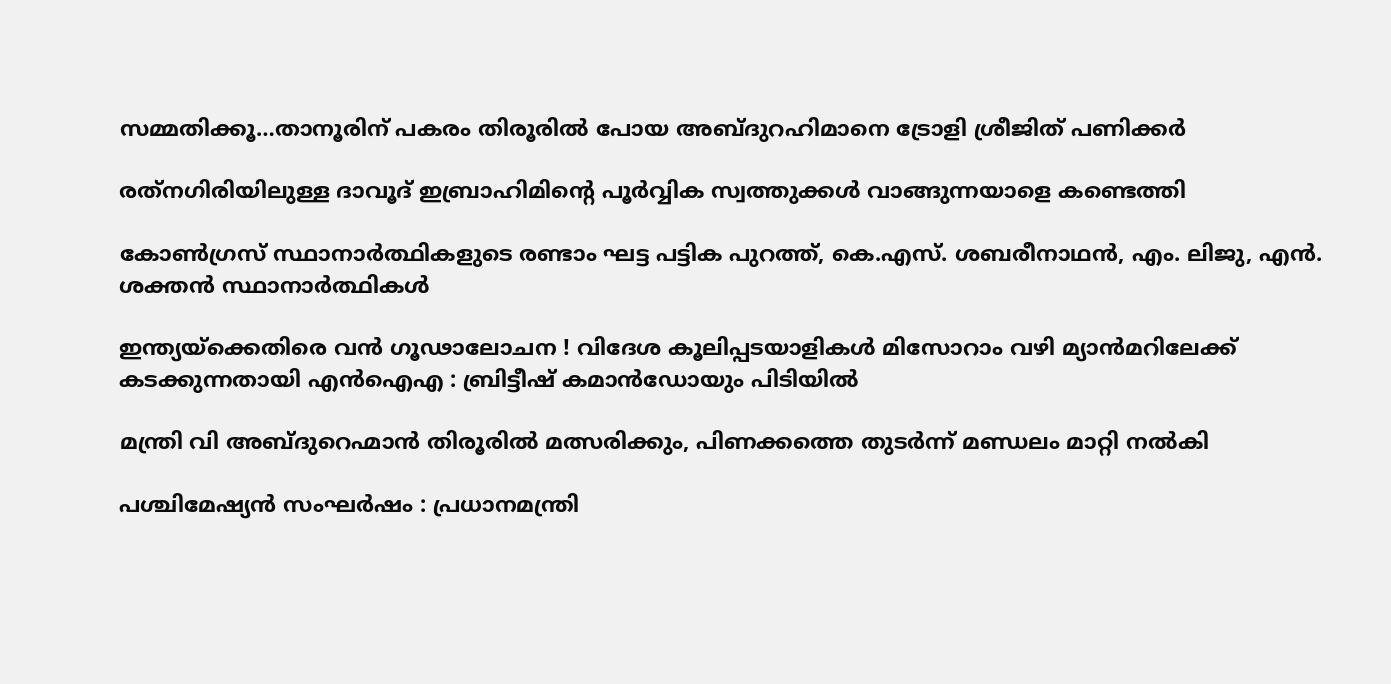സമ്മതിക്കൂ…താനൂരിന് പകരം തിരൂരില്‍ പോയ അബ്ദുറഹിമാനെ ട്രോളി ശ്രീജിത് പണിക്കര്‍

രത്‌നഗിരിയിലുള്ള ദാവൂദ് ഇബ്രാഹിമിന്റെ പൂർവ്വിക സ്വത്തുക്കൾ വാങ്ങുന്നയാളെ കണ്ടെത്തി

കോണ്‍ഗ്രസ് സ്ഥാനാര്‍ത്ഥികളുടെ രണ്ടാം ഘട്ട പട്ടിക പുറത്ത്, കെ.എസ്. ശബരീനാഥന്‍, എം. ലിജു, എന്‍. ശക്തന്‍ സ്ഥാനാര്‍ത്ഥികള്‍

ഇന്ത്യയ്‌ക്കെതിരെ വൻ ഗൂഢാലോചന ! വിദേശ കൂലിപ്പടയാളികൾ മിസോറാം വഴി മ്യാൻമറിലേക്ക് കടക്കുന്നതായി എൻഐഎ : ബ്രിട്ടീഷ് കമാൻഡോയും പിടിയിൽ

മന്ത്രി വി അബ്ദുറെഹ്മാന്‍ തിരൂരില്‍ മത്സരിക്കും, പിണക്കത്തെ തുടര്‍ന്ന് മണ്ഡലം മാറ്റി നല്‍കി

പശ്ചിമേഷ്യൻ സംഘർഷം : പ്രധാനമന്ത്രി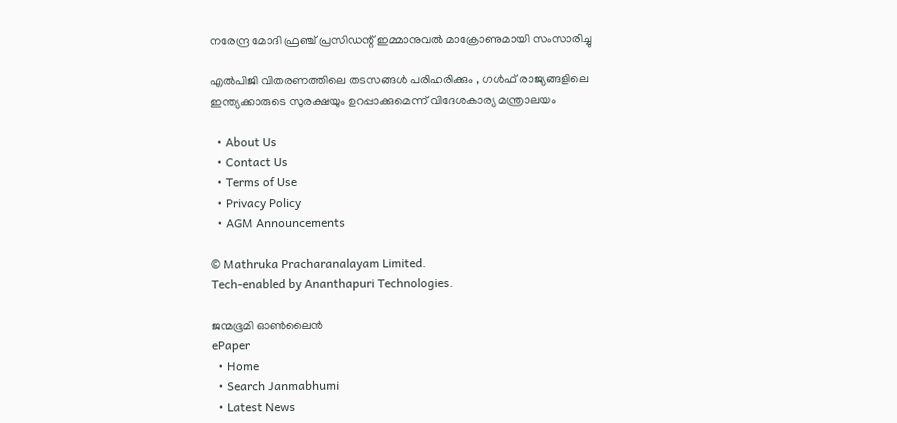നരേന്ദ്ര മോദി ഫ്രഞ്ച് പ്രസിഡന്റ് ഇമ്മാനുവൽ മാക്രോണുമായി സംസാരിച്ചു

എൽപിജി വിതരണത്തിലെ തടസങ്ങൾ പരിഹരിക്കും , ഗൾഫ് രാജ്യങ്ങളിലെ ഇന്ത്യക്കാരുടെ സുരക്ഷയും ഉറപ്പാക്കുമെന്ന് വിദേശകാര്യ മന്ത്രാലയം

  • About Us
  • Contact Us
  • Terms of Use
  • Privacy Policy
  • AGM Announcements

© Mathruka Pracharanalayam Limited.
Tech-enabled by Ananthapuri Technologies.

ജന്മഭൂമി ഓണ്‍ലൈന്‍
ePaper
  • Home
  • Search Janmabhumi
  • Latest News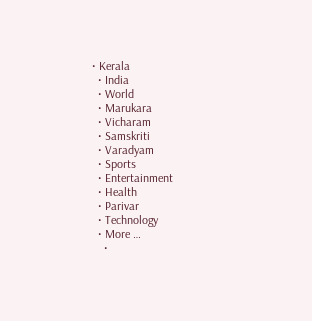• Kerala
  • India
  • World
  • Marukara
  • Vicharam
  • Samskriti
  • Varadyam
  • Sports
  • Entertainment
  • Health
  • Parivar
  • Technology
  • More …
    •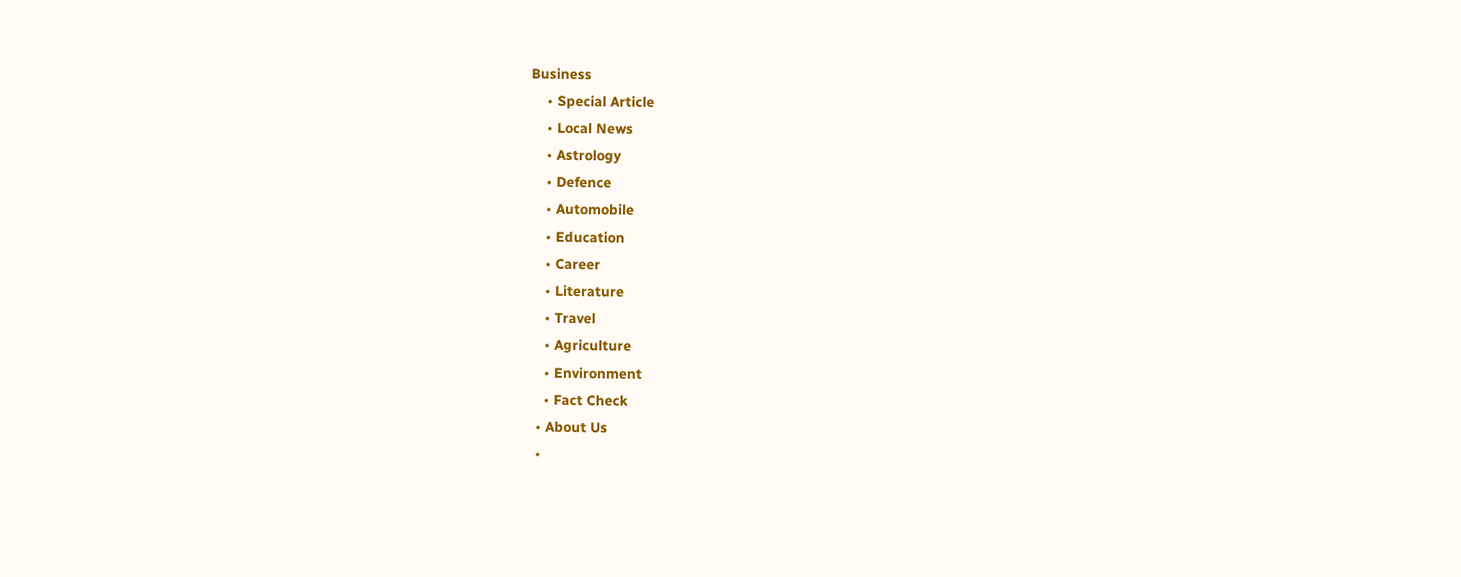Business
    • Special Article
    • Local News
    • Astrology
    • Defence
    • Automobile
    • Education
    • Career
    • Literature
    • Travel
    • Agriculture
    • Environment
    • Fact Check
  • About Us
  •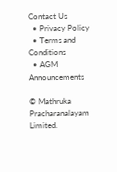Contact Us
  • Privacy Policy
  • Terms and Conditions
  • AGM Announcements

© Mathruka Pracharanalayam Limited.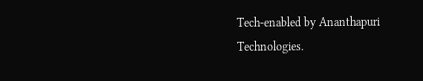Tech-enabled by Ananthapuri Technologies.